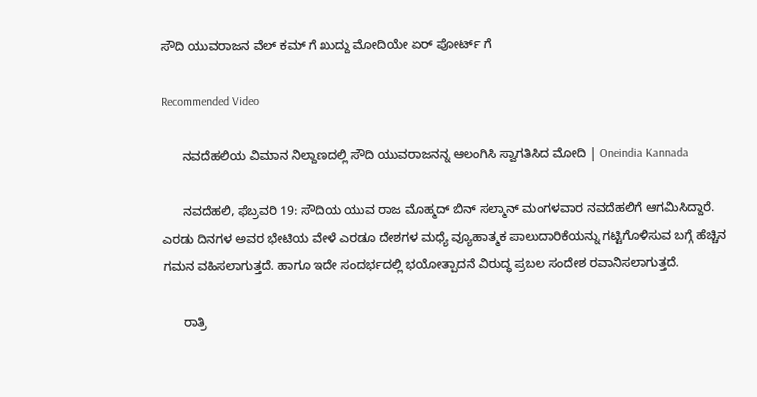ಸೌದಿ ಯುವರಾಜನ ವೆಲ್ ಕಮ್ ಗೆ ಖುದ್ದು ಮೋದಿಯೇ ಏರ್ ಪೋರ್ಟ್ ಗೆ

Recommended Video

      ನವದೆಹಲಿಯ ವಿಮಾನ ನಿಲ್ದಾಣದಲ್ಲಿ ಸೌದಿ ಯುವರಾಜನನ್ನ ಆಲಂಗಿಸಿ ಸ್ವಾಗತಿಸಿದ ಮೋದಿ | Oneindia Kannada

      ನವದೆಹಲಿ, ಫೆಬ್ರವರಿ 19: ಸೌದಿಯ ಯುವ ರಾಜ ಮೊಹ್ಮದ್ ಬಿನ್ ಸಲ್ಮಾನ್ ಮಂಗಳವಾರ ನವದೆಹಲಿಗೆ ಆಗಮಿಸಿದ್ದಾರೆ. ಎರಡು ದಿನಗಳ ಅವರ ಭೇಟಿಯ ವೇಳೆ ಎರಡೂ ದೇಶಗಳ ಮಧ್ಯೆ ವ್ಯೂಹಾತ್ಮಕ ಪಾಲುದಾರಿಕೆಯನ್ನು ಗಟ್ಟಿಗೊಳಿಸುವ ಬಗ್ಗೆ ಹೆಚ್ಚಿನ ಗಮನ ವಹಿಸಲಾಗುತ್ತದೆ. ಹಾಗೂ ಇದೇ ಸಂದರ್ಭದಲ್ಲಿ ಭಯೋತ್ಪಾದನೆ ವಿರುದ್ಧ ಪ್ರಬಲ ಸಂದೇಶ ರವಾನಿಸಲಾಗುತ್ತದೆ.

      ರಾತ್ರಿ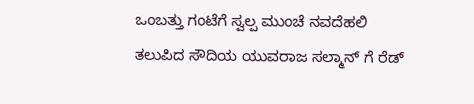ಒಂಬತ್ತು ಗಂಟೆಗೆ ಸ್ವಲ್ಪ ಮುಂಚೆ ನವದೆಹಲಿ ತಲುಪಿದ ಸೌದಿಯ ಯುವರಾಜ ಸಲ್ಮಾನ್ ಗೆ ರೆಡ್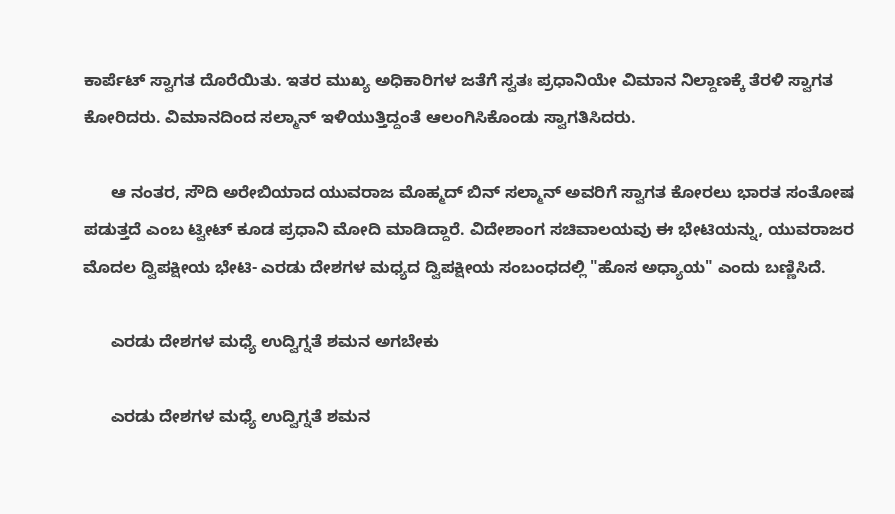ಕಾರ್ಪೆಟ್ ಸ್ವಾಗತ ದೊರೆಯಿತು. ಇತರ ಮುಖ್ಯ ಅಧಿಕಾರಿಗಳ ಜತೆಗೆ ಸ್ವತಃ ಪ್ರಧಾನಿಯೇ ವಿಮಾನ ನಿಲ್ದಾಣಕ್ಕೆ ತೆರಳಿ ಸ್ವಾಗತ ಕೋರಿದರು. ವಿಮಾನದಿಂದ ಸಲ್ಮಾನ್ ಇಳಿಯುತ್ತಿದ್ದಂತೆ ಆಲಂಗಿಸಿಕೊಂಡು ಸ್ವಾಗತಿಸಿದರು.

      ಆ ನಂತರ, ಸೌದಿ ಅರೇಬಿಯಾದ ಯುವರಾಜ ಮೊಹ್ಮದ್ ಬಿನ್ ಸಲ್ಮಾನ್ ಅವರಿಗೆ ಸ್ವಾಗತ ಕೋರಲು ಭಾರತ ಸಂತೋಷ ಪಡುತ್ತದೆ ಎಂಬ ಟ್ವೀಟ್ ಕೂಡ ಪ್ರಧಾನಿ ಮೋದಿ ಮಾಡಿದ್ದಾರೆ. ವಿದೇಶಾಂಗ ಸಚಿವಾಲಯವು ಈ ಭೇಟಿಯನ್ನು, ಯುವರಾಜರ ಮೊದಲ ದ್ವಿಪಕ್ಷೀಯ ಭೇಟಿ- ಎರಡು ದೇಶಗಳ ಮಧ್ಯದ ದ್ವಿಪಕ್ಷೀಯ ಸಂಬಂಧದಲ್ಲಿ "ಹೊಸ ಅಧ್ಯಾಯ" ಎಂದು ಬಣ್ಣಿಸಿದೆ.

      ಎರಡು ದೇಶಗಳ ಮಧ್ಯೆ ಉದ್ವಿಗ್ನತೆ ಶಮನ ಅಗಬೇಕು

      ಎರಡು ದೇಶಗಳ ಮಧ್ಯೆ ಉದ್ವಿಗ್ನತೆ ಶಮನ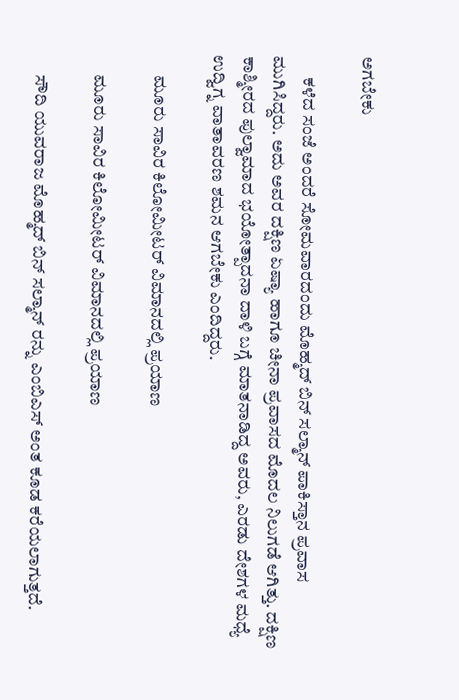ಅಗಬೇಕು

      ಕಳೆದ ಸಂಜೆ ಅಂದರೆ ಸೋಮವಾರದಂದು ಮೊಹ್ಮದ್ ಬಿನ್ ಸಲ್ಮಾನ್ ಪಾಕಿಸ್ತಾನ ಪ್ರವಾಸ ಮುಗಿಸಿದ್ದರು. ಅದು ಅವರ ದಕ್ಷಿಣ ಏಷ್ಯಾ ಹಾಗೂ ಚೀನಾ ಪ್ರವಾಸದ ಮೊದಲ ನಿಲುಗಡೆ ಆಗಿತ್ತು. ದಕ್ಷಿಣ ಕಾಶ್ಮೀರದ ಪುಲ್ವಾಮಾದ ಭಯೋತ್ಪಾದನಾ ದಾಳಿ ಬಗ್ಗೆ ಮಾತನಾಡಿದ್ದ ಅವರು, ಎರಡು ದೇಶಗಳ ಮಧ್ಯೆ ಉದ್ವಿಗ್ನ ವಾತಾವರಣ ಶಮನ ಆಗಬೇಕು ಎಂದಿದ್ದರು.

      ಮೂರು ಸಾವಿರ ಕಿಲೋಮೀಟರ್ ವಿಮಾನದಲ್ಲಿ ಪ್ರಯಾಣ

      ಮೂರು ಸಾವಿರ ಕಿಲೋಮೀಟರ್ ವಿಮಾನದಲ್ಲಿ ಪ್ರಯಾಣ

      ಸೌದಿ ಯುವರಾಜ ಮೊಹ್ಮದ್ ಬಿನ್ ಸಲ್ಮಾನ್ ರನ್ನು ಎಂಬಿಎಸ್ ಅಂತ ಕೂಡ ಕರೆಯಲಾಗುತ್ತದೆ.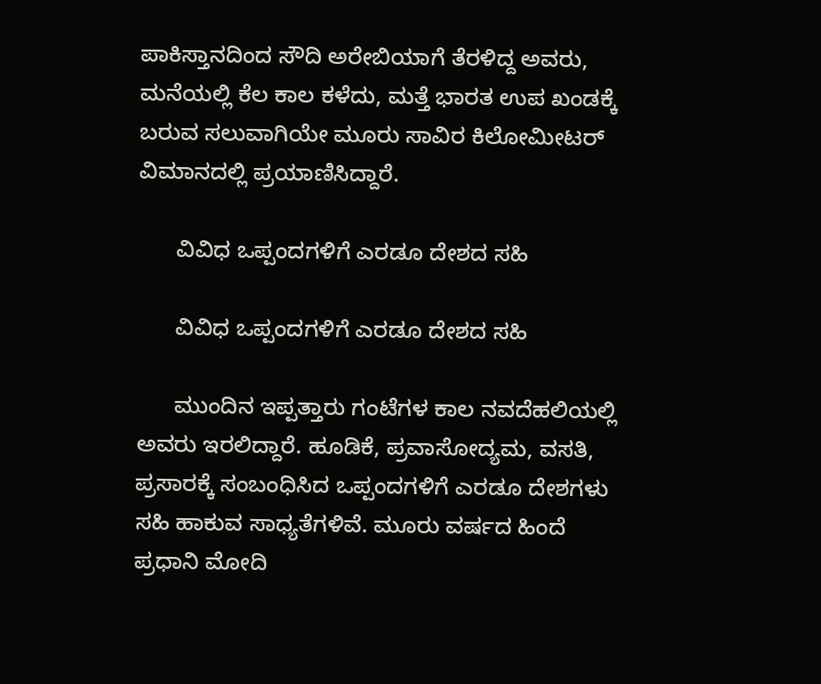ಪಾಕಿಸ್ತಾನದಿಂದ ಸೌದಿ ಅರೇಬಿಯಾಗೆ ತೆರಳಿದ್ದ ಅವರು, ಮನೆಯಲ್ಲಿ ಕೆಲ ಕಾಲ ಕಳೆದು, ಮತ್ತೆ ಭಾರತ ಉಪ ಖಂಡಕ್ಕೆ ಬರುವ ಸಲುವಾಗಿಯೇ ಮೂರು ಸಾವಿರ ಕಿಲೋಮೀಟರ್ ವಿಮಾನದಲ್ಲಿ ಪ್ರಯಾಣಿಸಿದ್ದಾರೆ.

      ವಿವಿಧ ಒಪ್ಪಂದಗಳಿಗೆ ಎರಡೂ ದೇಶದ ಸಹಿ

      ವಿವಿಧ ಒಪ್ಪಂದಗಳಿಗೆ ಎರಡೂ ದೇಶದ ಸಹಿ

      ಮುಂದಿನ ಇಪ್ಪತ್ತಾರು ಗಂಟೆಗಳ ಕಾಲ ನವದೆಹಲಿಯಲ್ಲಿ ಅವರು ಇರಲಿದ್ದಾರೆ. ಹೂಡಿಕೆ, ಪ್ರವಾಸೋದ್ಯಮ, ವಸತಿ, ಪ್ರಸಾರಕ್ಕೆ ಸಂಬಂಧಿಸಿದ ಒಪ್ಪಂದಗಳಿಗೆ ಎರಡೂ ದೇಶಗಳು ಸಹಿ ಹಾಕುವ ಸಾಧ್ಯತೆಗಳಿವೆ. ಮೂರು ವರ್ಷದ ಹಿಂದೆ ಪ್ರಧಾನಿ ಮೋದಿ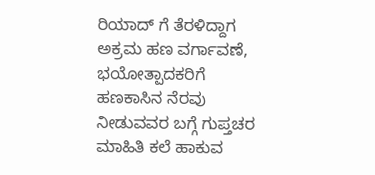ರಿಯಾದ್ ಗೆ ತೆರಳಿದ್ದಾಗ ಅಕ್ರಮ ಹಣ ವರ್ಗಾವಣೆ, ಭಯೋತ್ಪಾದಕರಿಗೆ ಹಣಕಾಸಿನ ನೆರವು ನೀಡುವವರ ಬಗ್ಗೆ ಗುಪ್ತಚರ ಮಾಹಿತಿ ಕಲೆ ಹಾಕುವ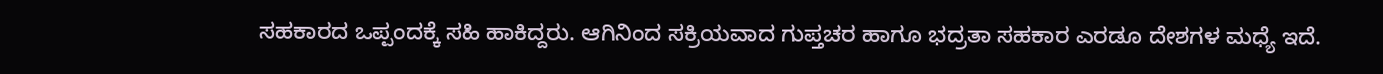ಸಹಕಾರದ ಒಪ್ಪಂದಕ್ಕೆ ಸಹಿ ಹಾಕಿದ್ದರು. ಆಗಿನಿಂದ ಸಕ್ರಿಯವಾದ ಗುಪ್ತಚರ ಹಾಗೂ ಭದ್ರತಾ ಸಹಕಾರ ಎರಡೂ ದೇಶಗಳ ಮಧ್ಯೆ ಇದೆ.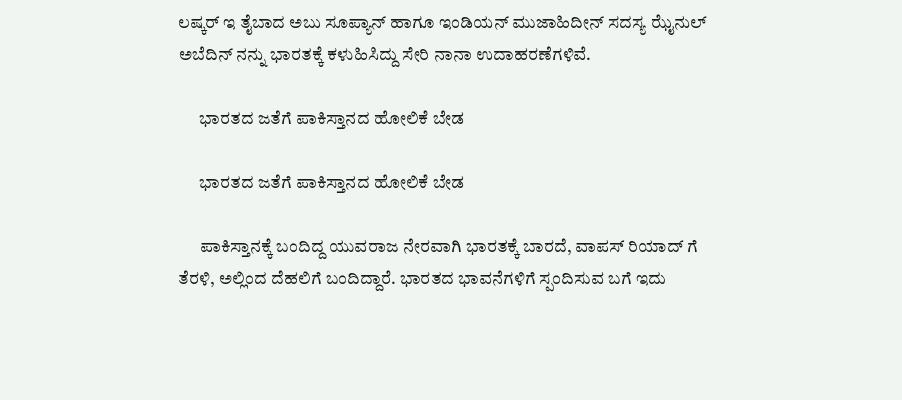ಲಷ್ಕರ್ ಇ ತೈಬಾದ ಅಬು ಸೂಪ್ಯಾನ್ ಹಾಗೂ ಇಂಡಿಯನ್ ಮುಜಾಹಿದೀನ್ ಸದಸ್ಯ ಝೈನುಲ್ ಅಬೆದಿನ್ ನನ್ನು ಭಾರತಕ್ಕೆ ಕಳುಹಿಸಿದ್ದು ಸೇರಿ ನಾನಾ ಉದಾಹರಣೆಗಳಿವೆ.

      ಭಾರತದ ಜತೆಗೆ ಪಾಕಿಸ್ತಾನದ ಹೋಲಿಕೆ ಬೇಡ

      ಭಾರತದ ಜತೆಗೆ ಪಾಕಿಸ್ತಾನದ ಹೋಲಿಕೆ ಬೇಡ

      ಪಾಕಿಸ್ತಾನಕ್ಕೆ ಬಂದಿದ್ದ ಯುವರಾಜ ನೇರವಾಗಿ ಭಾರತಕ್ಕೆ ಬಾರದೆ, ವಾಪಸ್ ರಿಯಾದ್ ಗೆ ತೆರಳಿ, ಅಲ್ಲಿಂದ ದೆಹಲಿಗೆ ಬಂದಿದ್ದಾರೆ. ಭಾರತದ ಭಾವನೆಗಳಿಗೆ ಸ್ಪಂದಿಸುವ ಬಗೆ ಇದು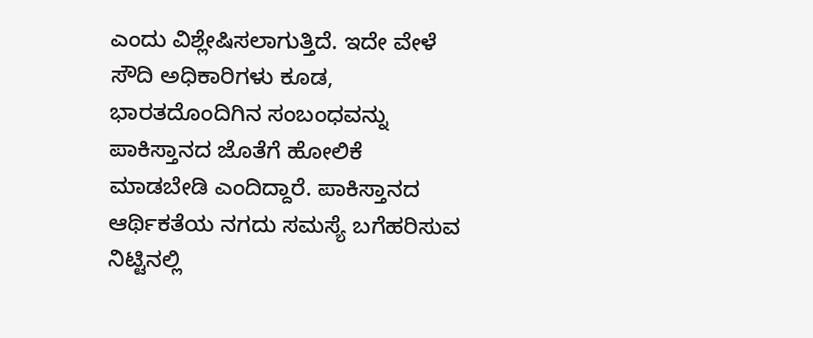ಎಂದು ವಿಶ್ಲೇಷಿಸಲಾಗುತ್ತಿದೆ. ಇದೇ ವೇಳೆ ಸೌದಿ ಅಧಿಕಾರಿಗಳು ಕೂಡ, ಭಾರತದೊಂದಿಗಿನ ಸಂಬಂಧವನ್ನು ಪಾಕಿಸ್ತಾನದ ಜೊತೆಗೆ ಹೋಲಿಕೆ ಮಾಡಬೇಡಿ ಎಂದಿದ್ದಾರೆ. ಪಾಕಿಸ್ತಾನದ ಆರ್ಥಿಕತೆಯ ನಗದು ಸಮಸ್ಯೆ ಬಗೆಹರಿಸುವ ನಿಟ್ಟಿನಲ್ಲಿ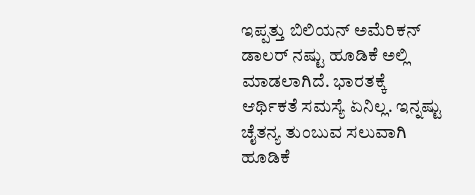ಇಪ್ಪತ್ತು ಬಿಲಿಯನ್ ಅಮೆರಿಕನ್ ಡಾಲರ್ ನಷ್ಟು ಹೂಡಿಕೆ ಅಲ್ಲಿ ಮಾಡಲಾಗಿದೆ‌. ಭಾರತಕ್ಕೆ ಆರ್ಥಿಕತೆ ಸಮಸ್ಯೆ ಏನಿಲ್ಲ. ಇನ್ನಷ್ಟು ಚೈತನ್ಯ ತುಂಬುವ ಸಲುವಾಗಿ ಹೂಡಿಕೆ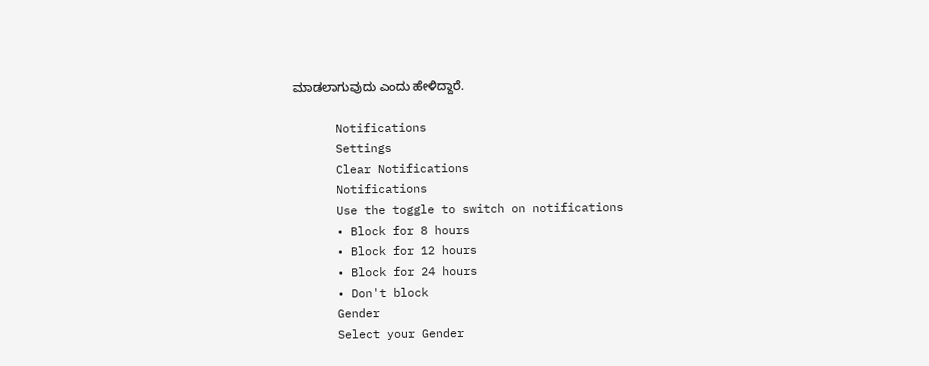ಮಾಡಲಾಗುವುದು ಎಂದು ಹೇಳಿದ್ದಾರೆ.

      Notifications
      Settings
      Clear Notifications
      Notifications
      Use the toggle to switch on notifications
      • Block for 8 hours
      • Block for 12 hours
      • Block for 24 hours
      • Don't block
      Gender
      Select your Gender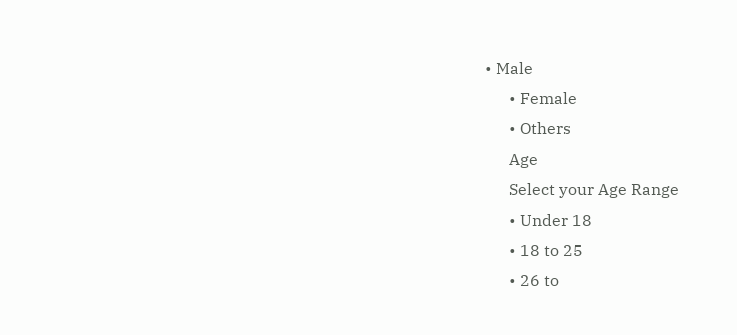• Male
      • Female
      • Others
      Age
      Select your Age Range
      • Under 18
      • 18 to 25
      • 26 to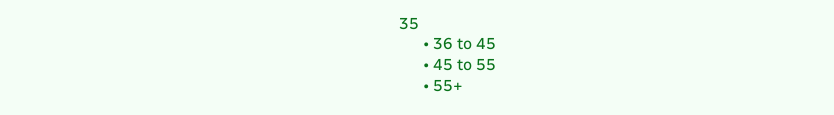35
      • 36 to 45
      • 45 to 55
      • 55+